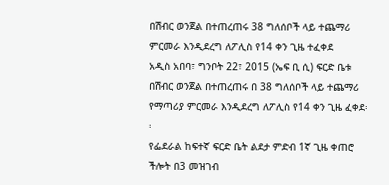በሽብር ወንጀል በተጠረጠሩ 38 ግለሰቦች ላይ ተጨማሪ ምርመራ እንዲደረግ ለፖሊስ የ14 ቀን ጊዜ ተፈቀደ
አዲስ አበባ፣ ግንቦት 22፣ 2015 (ኤፍ ቢ ሲ) ፍርድ ቤቱ በሽብር ወንጀል በተጠረጠሩ በ 38 ግለሰቦች ላይ ተጨማሪ የማጣሪያ ምርመራ እንዲደረግ ለፖሊስ የ14 ቀን ጊዜ ፈቀደ፡፡
የፌደራል ከፍተኛ ፍርድ ቤት ልደታ ምድብ 1ኛ ጊዜ ቀጠሮ ችሎት በ3 መዝገብ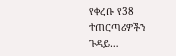የቀረቡ የ38 ተጠርጣሪዎችን ጉዳይ…